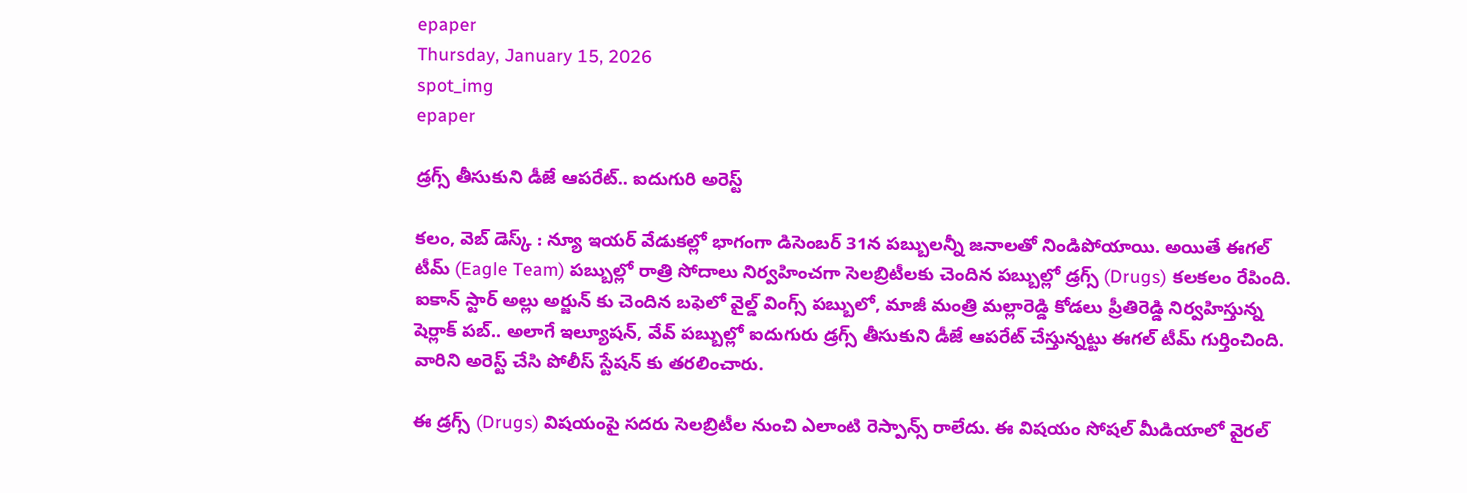epaper
Thursday, January 15, 2026
spot_img
epaper

డ్రగ్స్ తీసుకుని డీజే ఆపరేట్.. ఐదుగురి అరెస్ట్

కలం, వెబ్ డెస్క్ : న్యూ ఇయర్ వేడుకల్లో భాగంగా డిసెంబర్ 31న పబ్బులన్నీ జనాలతో నిండిపోయాయి. అయితే ఈగల్ టీమ్ (Eagle Team) పబ్బుల్లో రాత్రి సోదాలు నిర్వహించగా సెలబ్రిటీలకు చెందిన పబ్బుల్లో డ్రగ్స్ (Drugs) కలకలం రేపింది. ఐకాన్ స్టార్ అల్లు అర్జున్ కు చెందిన బఫెలో వైల్డ్ వింగ్స్ పబ్బులో, మాజీ మంత్రి మల్లారెడ్డి కోడలు ప్రీతిరెడ్డి నిర్వహిస్తున్న షెర్లాక్ పబ్.. అలాగే ఇల్యూషన్, వేవ్ పబ్బుల్లో ఐదుగురు డ్రగ్స్ తీసుకుని డీజే ఆపరేట్ చేస్తున్నట్టు ఈగల్ టీమ్ గుర్తించింది. వారిని అరెస్ట్ చేసి పోలీస్ స్టేషన్ కు తరలించారు.

ఈ డ్రగ్స్ (Drugs) విషయంపై సదరు సెలబ్రిటీల నుంచి ఎలాంటి రెస్పాన్స్ రాలేదు. ఈ విషయం సోషల్ మీడియాలో వైరల్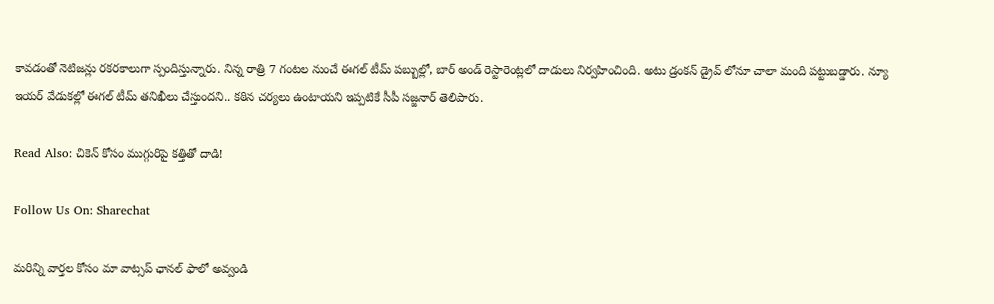కావడంతో నెటిజన్లు రకరకాలుగా స్పందిస్తున్నారు. నిన్న రాత్రి 7 గంటల నుంచే ఈగల్ టీమ్ పబ్బుల్లో, బార్ అండ్ రెస్టారెంట్లలో దాడులు నిర్వహించింది. అటు డ్రంకన్ డ్రైవ్ లోనూ చాలా మంది పట్టుబడ్డారు. న్యూ ఇయర్ వేడుకల్లో ఈగల్ టీమ్ తనిఖీలు చేస్తుందని.. కఠిన చర్యలు ఉంటాయని ఇప్పటికే సీపీ సజ్జనార్ తెలిపారు.

Read Also: చికెన్ కోసం ముగ్గురిపై క‌త్తితో దాడి!

Follow Us On: Sharechat

మ‌రిన్ని వార్త‌ల కోసం మా వాట్స‌ప్ ఛాన‌ల్ ఫాలో అవ్వండి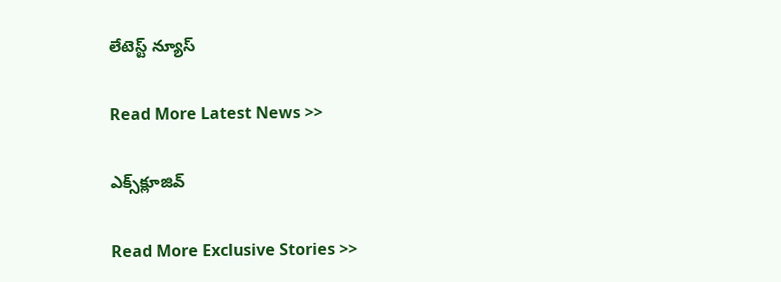లేటెస్ట్ న్యూస్‌

Read More Latest News >>

ఎక్స్‌క్లూజివ్‌

Read More Exclusive Stories >>